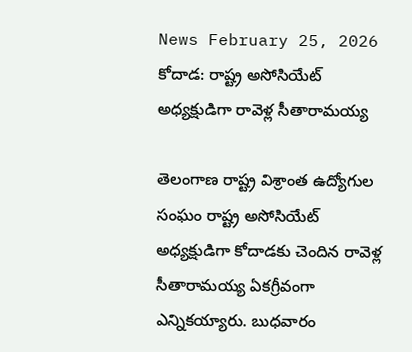News February 25, 2026
కోదాడ: రాష్ట్ర అసోసియేట్ అధ్యక్షుడిగా రావెళ్ల సీతారామయ్య

తెలంగాణ రాష్ట్ర విశ్రాంత ఉద్యోగుల సంఘం రాష్ట్ర అసోసియేట్ అధ్యక్షుడిగా కోదాడకు చెందిన రావెళ్ల సీతారామయ్య ఏకగ్రీవంగా ఎన్నికయ్యారు. బుధవారం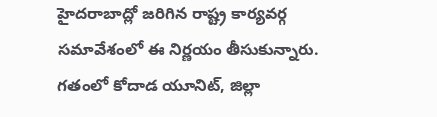హైదరాబాద్లో జరిగిన రాష్ట్ర కార్యవర్గ సమావేశంలో ఈ నిర్ణయం తీసుకున్నారు. గతంలో కోదాడ యూనిట్, జిల్లా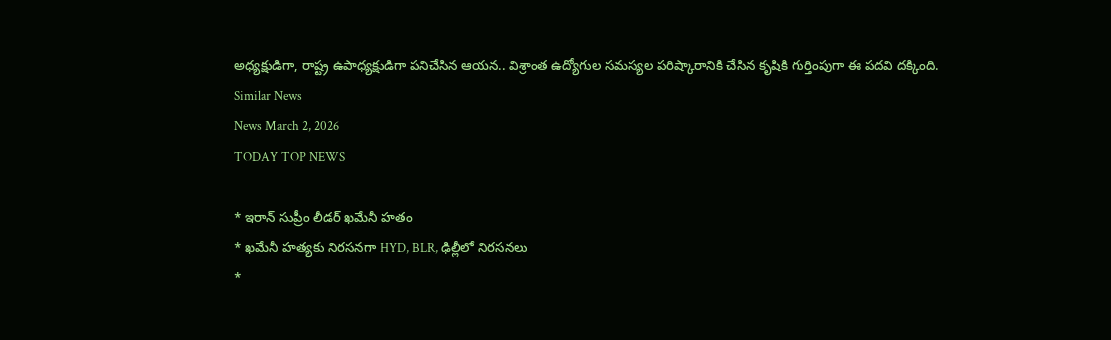అధ్యక్షుడిగా, రాష్ట్ర ఉపాధ్యక్షుడిగా పనిచేసిన ఆయన.. విశ్రాంత ఉద్యోగుల సమస్యల పరిష్కారానికి చేసిన కృషికి గుర్తింపుగా ఈ పదవి దక్కింది.
Similar News
News March 2, 2026
TODAY TOP NEWS

* ఇరాన్ సుప్రీం లీడర్ ఖమేనీ హతం
* ఖమేనీ హత్యకు నిరసనగా HYD, BLR, ఢిల్లీలో నిరసనలు
*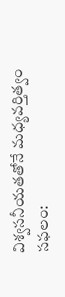విశ్వసనీయతతోనే మధ్యవర్తిత్వం సఫలం: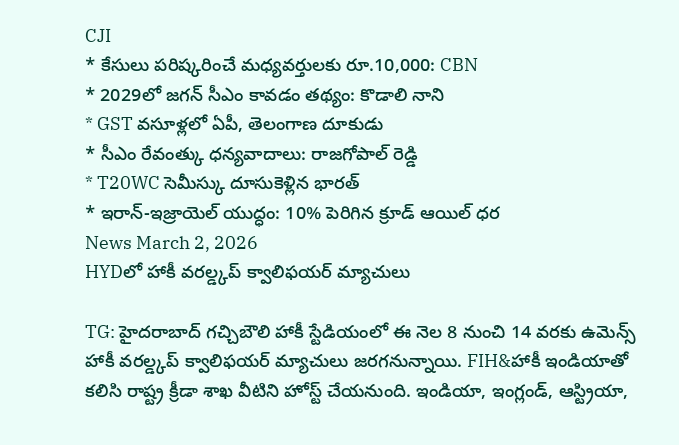CJI
* కేసులు పరిష్కరించే మధ్యవర్తులకు రూ.10,000: CBN
* 2029లో జగన్ సీఎం కావడం తథ్యం: కొడాలి నాని
* GST వసూళ్లలో ఏపీ, తెలంగాణ దూకుడు
* సీఎం రేవంత్కు ధన్యవాదాలు: రాజగోపాల్ రెడ్డి
* T20WC సెమీస్కు దూసుకెళ్లిన భారత్
* ఇరాన్-ఇజ్రాయెల్ యుద్ధం: 10% పెరిగిన క్రూడ్ ఆయిల్ ధర
News March 2, 2026
HYDలో హాకీ వరల్డ్కప్ క్వాలిఫయర్ మ్యాచులు

TG: హైదరాబాద్ గచ్చిబౌలి హాకీ స్టేడియంలో ఈ నెల 8 నుంచి 14 వరకు ఉమెన్స్ హాకీ వరల్డ్కప్ క్వాలిఫయర్ మ్యాచులు జరగనున్నాయి. FIH&హాకీ ఇండియాతో కలిసి రాష్ట్ర క్రీడా శాఖ వీటిని హోస్ట్ చేయనుంది. ఇండియా, ఇంగ్లండ్, ఆస్ట్రియా,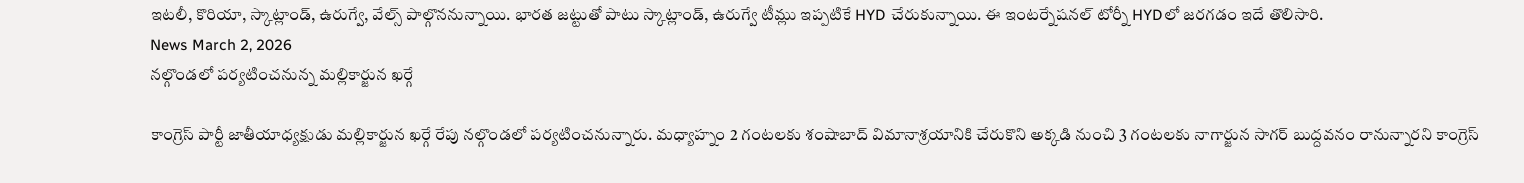ఇటలీ, కొరియా, స్కాట్లాండ్, ఉరుగ్వే, వేల్స్ పాల్గొననున్నాయి. భారత జట్టుతో పాటు స్కాట్లాండ్, ఉరుగ్వే టీమ్లు ఇప్పటికే HYD చేరుకున్నాయి. ఈ ఇంటర్నేషనల్ టోర్నీ HYDలో జరగడం ఇదే తొలిసారి.
News March 2, 2026
నల్గొండలో పర్యటించనున్న మల్లికార్జున ఖర్గే

కాంగ్రెస్ పార్టీ జాతీయాధ్యక్షుడు మల్లికార్జున ఖర్గే రేపు నల్గొండలో పర్యటించనున్నారు. మధ్యాహ్నం 2 గంటలకు శంషాబాద్ విమానాశ్రయానికి చేరుకొని అక్కడి నుంచి 3 గంటలకు నాగార్జున సాగర్ బుద్దవనం రానున్నారని కాంగ్రెస్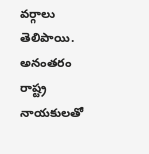వర్గాలు తెలిపాయి. అనంతరం రాష్ట్ర నాయకులతో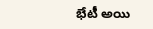భేటీ అయి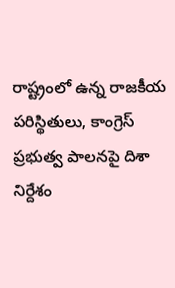రాష్ట్రంలో ఉన్న రాజకీయ పరిస్థితులు, కాంగ్రెస్ ప్రభుత్వ పాలనపై దిశా నిర్దేశం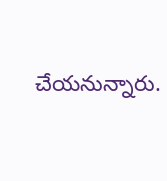చేయనున్నారు.